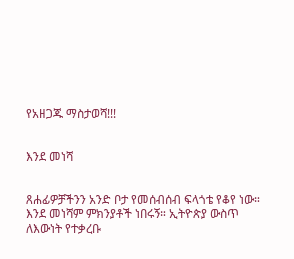የአዘጋጁ ማስታወሻ!!!


እንደ መነሻ


ጸሐፊዎቻችንን አንድ ቦታ የመሰብሰብ ፍላጎቴ የቆየ ነው። እንደ መነሻም ምክንያቶች ነበሩኝ። ኢትዮጵያ ውስጥ ለእውነት የተቃረቡ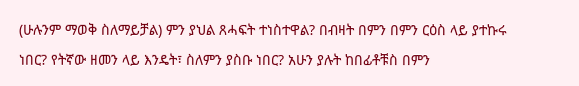(ሁሉንም ማወቅ ስለማይቻል) ምን ያህል ጸሓፍት ተነስተዋል? በብዛት በምን በምን ርዕስ ላይ ያተኩሩ ነበር? የትኛው ዘመን ላይ እንዴት፣ ስለምን ያስቡ ነበር? አሁን ያሉት ከበፊቶቹስ በምን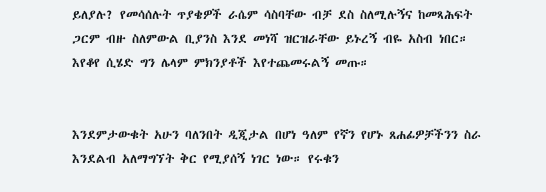ይለያሉ? የመሳሰሉት ጥያቄዎች ራሴም ሳስባቸው ብቻ ደስ ስለሚሉኝና ከመጻሕፍት ጋርም ብዙ ስለምውል ቢያንስ እንደ መነሻ ዝርዝራቸው ይኑረኝ ብዬ አስብ ነበር። እየቆየ ሲሄድ ግን ሌላም ምክንያቶች እየተጨመሩልኝ መጡ።


እንደምታውቁት አሁን ባለንበት ዲጂታል በሆነ ዓለም የኛን የሆኑ ጸሐፊዎቻችንን ስራ እንደልብ አለማግኘት ቅር የሚያሰኝ ነገር ነው። የሩቁን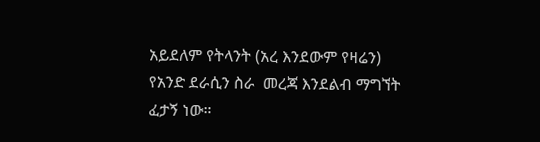አይደለም የትላንት (አረ እንደውም የዛሬን) የአንድ ደራሲን ስራ  መረጃ እንደልብ ማግኘት ፈታኝ ነው።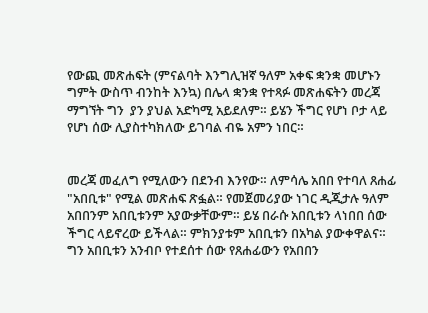የውጪ መጽሐፍት (ምናልባት እንግሊዝኛ ዓለም አቀፍ ቋንቋ መሆኑን ግምት ውስጥ ብንከት እንኳ) በሌላ ቋንቋ የተጻፉ መጽሐፍትን መረጃ ማግኘት ግን  ያን ያህል አድካሚ አይደለም። ይሄን ችግር የሆነ ቦታ ላይ የሆነ ሰው ሊያስተካክለው ይገባል ብዬ አምን ነበር።


መረጃ መፈለግ የሚለውን በደንብ እንየው። ለምሳሌ አበበ የተባለ ጸሐፊ "አበቢቱ" የሚል መጽሐፍ ጽፏል። የመጀመሪያው ነገር ዲጂታሉ ዓለም አበበንም አበቢቱንም አያውቃቸውም። ይሄ በራሱ አበቢቱን ላነበበ ሰው ችግር ላይኖረው ይችላል። ምክንያቱም አበቢቱን በአካል ያውቀዋልና። ግን አበቢቱን አንብቦ የተደሰተ ሰው የጸሐፊውን የአበበን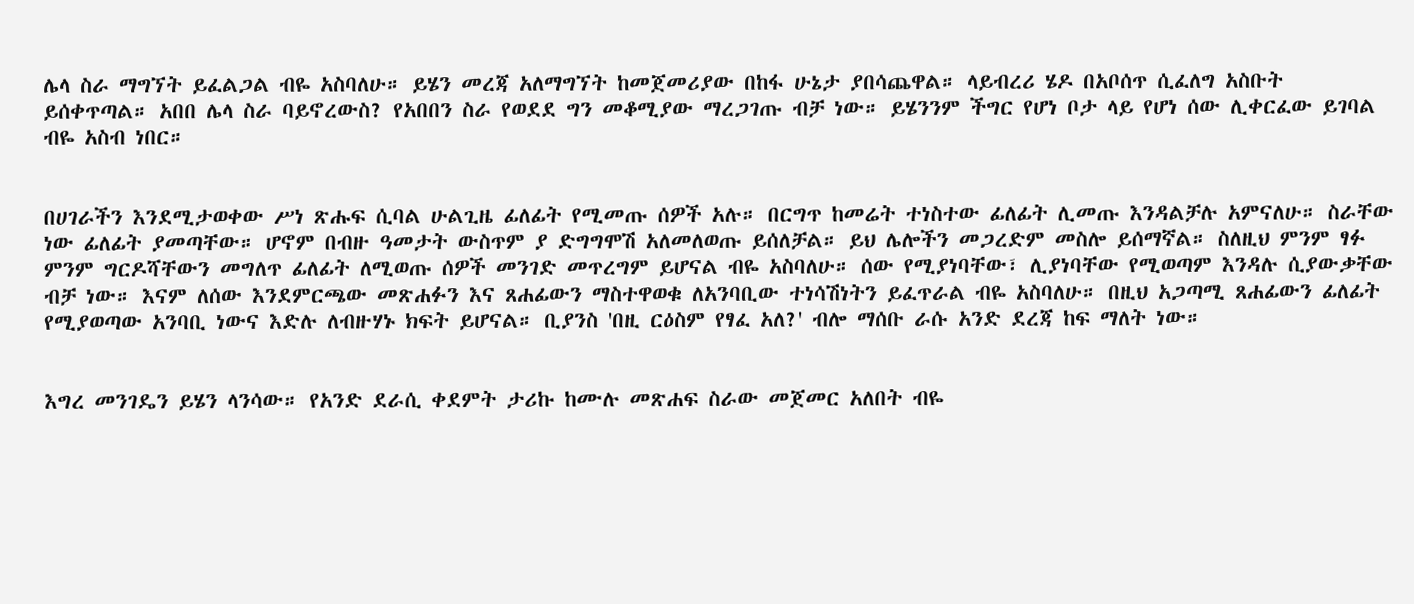ሌላ ስራ ማግኘት ይፈልጋል ብዬ አስባለሁ። ይሄን መረጃ አለማግኘት ከመጀመሪያው በከፋ ሁኔታ ያበሳጨዋል። ላይብረሪ ሄዶ በአቦሰጥ ሲፈለግ አስቡት ይሰቀጥጣል። አበበ ሌላ ስራ ባይኖረውስ? የአበበን ስራ የወደደ ግን መቆሚያው ማረጋገጡ ብቻ ነው። ይሄንንም ችግር የሆነ ቦታ ላይ የሆነ ሰው ሊቀርፈው ይገባል ብዬ አስብ ነበር።


በሀገራችን እንደሚታወቀው ሥነ ጽሑፍ ሲባል ሁልጊዜ ፊለፊት የሚመጡ ሰዎች አሉ። በርግጥ ከመሬት ተነስተው ፊለፊት ሊመጡ እንዳልቻሉ አምናለሁ። ስራቸው ነው ፊለፊት ያመጣቸው። ሆኖም በብዙ ዓመታት ውስጥም ያ ድግግሞሽ አለመለወጡ ይሰለቻል። ይህ ሌሎችን መጋረድም መስሎ ይሰማኛል። ስለዚህ ምንም ፃፉ ምንም ግርዶሻቸውን መግለጥ ፊለፊት ለሚወጡ ሰዎች መንገድ መጥረግም ይሆናል ብዬ አስባለሁ። ሰው የሚያነባቸው፣ ሊያነባቸው የሚወጣም እንዳሉ ሲያውቃቸው ብቻ ነው። እናም ለሰው እንደምርጫው መጽሐፉን እና ጸሐፊውን ማስተዋወቁ ለአንባቢው ተነሳሽነትን ይፈጥራል ብዬ አስባለሁ። በዚህ አጋጣሚ ጸሐፊውን ፊለፊት የሚያወጣው አንባቢ ነውና እድሉ ለብዙሃኑ ክፍት ይሆናል። ቢያንስ 'በዚ ርዕስም የፃፈ አለ?' ብሎ ማሰቡ ራሱ አንድ ደረጃ ከፍ ማለት ነው።


እግረ መንገዴን ይሄን ላንሳው። የአንድ ደራሲ ቀደምት ታሪኩ ከሙሉ መጽሐፍ ስራው መጀመር አለበት ብዬ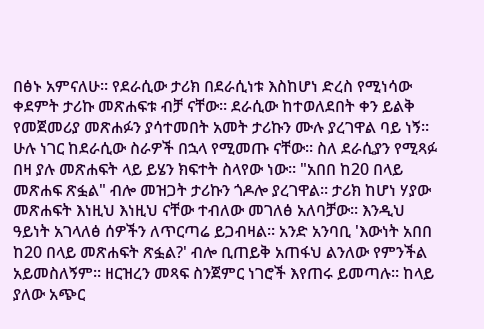በፅኑ አምናለሁ። የደራሲው ታሪክ በደራሲነቱ እስከሆነ ድረስ የሚነሳው ቀደምት ታሪኩ መጽሐፍቱ ብቻ ናቸው። ደራሲው ከተወለደበት ቀን ይልቅ የመጀመሪያ መጽሐፉን ያሳተመበት አመት ታሪኩን ሙሉ ያረገዋል ባይ ነኝ። ሁሉ ነገር ከደራሲው ስራዎች በኋላ የሚመጡ ናቸው። ስለ ደራሲያን የሚጻፉ በዛ ያሉ መጽሐፍት ላይ ይሄን ክፍተት ስላየው ነው። "አበበ ከ20 በላይ መጽሐፍ ጽፏል" ብሎ መዝጋት ታሪኩን ጎዶሎ ያረገዋል። ታሪክ ከሆነ ሃያው መጽሐፍት እነዚህ እነዚህ ናቸው ተብለው መገለፅ አለባቻው። እንዲህ ዓይነት አገላለፅ ሰዎችን ለጥርጣሬ ይጋብዛል። አንድ አንባቢ 'እውነት አበበ ከ20 በላይ መጽሐፍት ጽፏል?' ብሎ ቢጠይቅ አጠፋህ ልንለው የምንችል አይመስለኝም። ዘርዝረን መጻፍ ስንጀምር ነገሮች እየጠሩ ይመጣሉ። ከላይ ያለው አጭር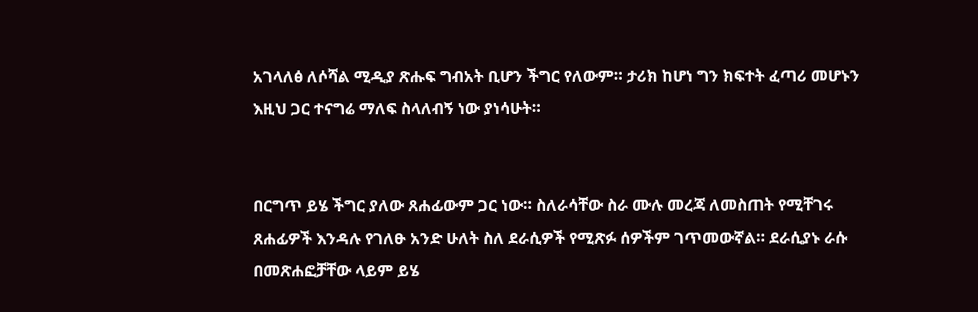አገላለፅ ለሶሻል ሚዲያ ጽሑፍ ግብአት ቢሆን ችግር የለውም። ታሪክ ከሆነ ግን ክፍተት ፈጣሪ መሆኑን እዚህ ጋር ተናግሬ ማለፍ ስላለብኝ ነው ያነሳሁት።


በርግጥ ይሄ ችግር ያለው ጸሐፊውም ጋር ነው። ስለራሳቸው ስራ ሙሉ መረጃ ለመስጠት የሚቸገሩ ጸሐፊዎች እንዳሉ የገለፁ አንድ ሁለት ስለ ደራሲዎች የሚጽፉ ሰዎችም ገጥመውኛል። ደራሲያኑ ራሱ በመጽሐፎቻቸው ላይም ይሄ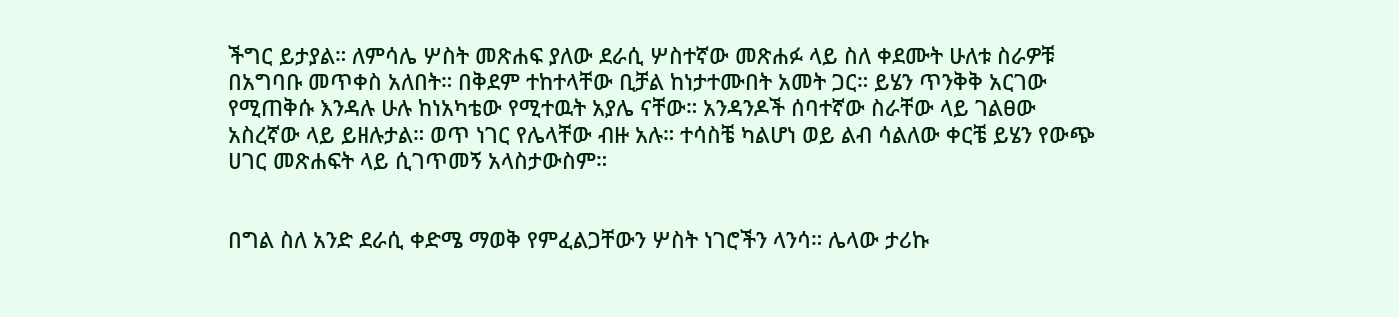ችግር ይታያል። ለምሳሌ ሦስት መጽሐፍ ያለው ደራሲ ሦስተኛው መጽሐፉ ላይ ስለ ቀደሙት ሁለቱ ስራዎቹ በአግባቡ መጥቀስ አለበት። በቅደም ተከተላቸው ቢቻል ከነታተሙበት አመት ጋር። ይሄን ጥንቅቅ አርገው የሚጠቅሱ እንዳሉ ሁሉ ከነአካቴው የሚተዉት አያሌ ናቸው። አንዳንዶች ሰባተኛው ስራቸው ላይ ገልፀው አስረኛው ላይ ይዘሉታል። ወጥ ነገር የሌላቸው ብዙ አሉ። ተሳስቼ ካልሆነ ወይ ልብ ሳልለው ቀርቼ ይሄን የውጭ ሀገር መጽሐፍት ላይ ሲገጥመኝ አላስታውስም።


በግል ስለ አንድ ደራሲ ቀድሜ ማወቅ የምፈልጋቸውን ሦስት ነገሮችን ላንሳ። ሌላው ታሪኩ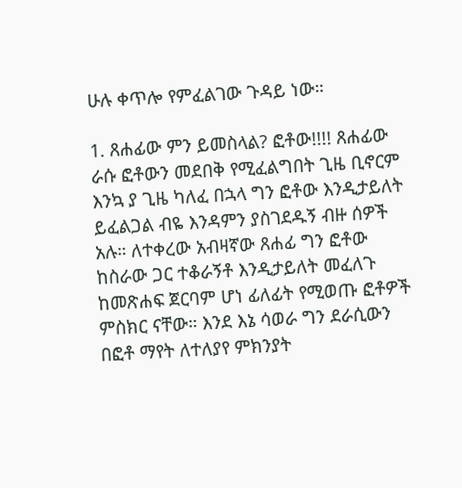ሁሉ ቀጥሎ የምፈልገው ጉዳይ ነው።

1. ጸሐፊው ምን ይመስላል? ፎቶው!!!! ጸሐፊው ራሱ ፎቶውን መደበቅ የሚፈልግበት ጊዜ ቢኖርም እንኳ ያ ጊዜ ካለፈ በኋላ ግን ፎቶው እንዲታይለት ይፈልጋል ብዬ እንዳምን ያስገደዱኝ ብዙ ሰዎች አሉ። ለተቀረው አብዛኛው ጸሐፊ ግን ፎቶው ከስራው ጋር ተቆራኝቶ እንዲታይለት መፈለጉ ከመጽሐፍ ጀርባም ሆነ ፊለፊት የሚወጡ ፎቶዎች ምስክር ናቸው። እንደ እኔ ሳወራ ግን ደራሲውን በፎቶ ማየት ለተለያየ ምክንያት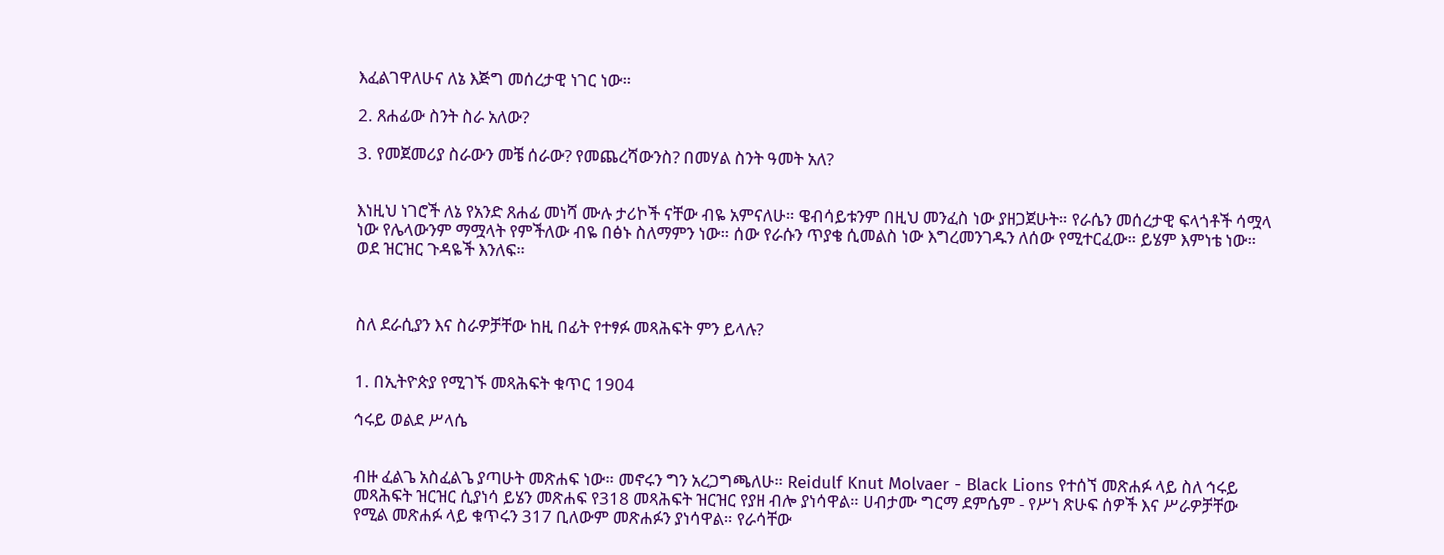እፈልገዋለሁና ለኔ እጅግ መሰረታዊ ነገር ነው።

2. ጸሐፊው ስንት ስራ አለው?

3. የመጀመሪያ ስራውን መቼ ሰራው? የመጨረሻውንስ? በመሃል ስንት ዓመት አለ?


እነዚህ ነገሮች ለኔ የአንድ ጸሐፊ መነሻ ሙሉ ታሪኮች ናቸው ብዬ አምናለሁ። ዌብሳይቱንም በዚህ መንፈስ ነው ያዘጋጀሁት። የራሴን መሰረታዊ ፍላጎቶች ሳሟላ ነው የሌላውንም ማሟላት የምችለው ብዬ በፅኑ ስለማምን ነው። ሰው የራሱን ጥያቄ ሲመልስ ነው እግረመንገዱን ለሰው የሚተርፈው። ይሄም እምነቴ ነው። ወደ ዝርዝር ጉዳዬች እንለፍ።



ስለ ደራሲያን እና ስራዎቻቸው ከዚ በፊት የተፃፉ መጻሕፍት ምን ይላሉ?


1. በኢትዮጵያ የሚገኙ መጻሕፍት ቁጥር 1904

ኅሩይ ወልደ ሥላሴ


ብዙ ፈልጌ አስፈልጌ ያጣሁት መጽሐፍ ነው። መኖሩን ግን አረጋግጫለሁ። Reidulf Knut Molvaer - Black Lions የተሰኘ መጽሐፉ ላይ ስለ ኅሩይ መጻሕፍት ዝርዝር ሲያነሳ ይሄን መጽሐፍ የ318 መጻሕፍት ዝርዝር የያዘ ብሎ ያነሳዋል። ሀብታሙ ግርማ ደምሴም - የሥነ ጽሁፍ ሰዎች እና ሥራዎቻቸው የሚል መጽሐፉ ላይ ቁጥሩን 317 ቢለውም መጽሐፉን ያነሳዋል። የራሳቸው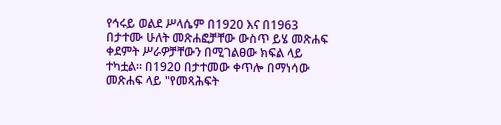የኅሩይ ወልደ ሥላሴም በ1920 እና በ1963 በታተሙ ሁለት መጽሐፎቻቸው ውስጥ ይሄ መጽሐፍ ቀደምት ሥራዎቻቸውን በሚገልፀው ክፍል ላይ ተካቷል። በ1920 በታተመው ቀጥሎ በማነሳው መጽሐፍ ላይ "የመጻሕፍት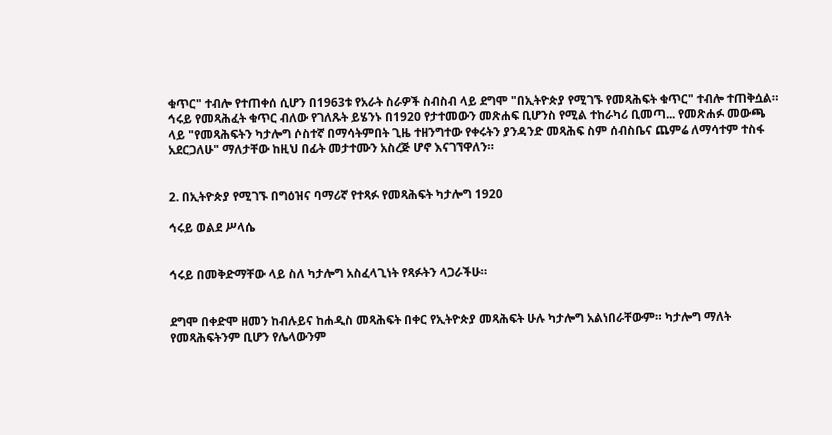ቁጥር" ተብሎ የተጠቀሰ ሲሆን በ1963ቱ የአራት ስራዎች ስብስብ ላይ ደግሞ "በኢትዮጵያ የሚገኙ የመጻሕፍት ቁጥር" ተብሎ ተጠቅሷል። ኅሩይ የመጻሕፈት ቁጥር ብለው የገለጹት ይሄንኑ በ1920 የታተመውን መጽሐፍ ቢሆንስ የሚል ተከራካሪ ቢመጣ... የመጽሐፉ መውጫ ላይ "የመጻሕፍትን ካታሎግ ሶስተኛ በማሳትምበት ጊዜ ተዘንግተው የቀሩትን ያንዳንድ መጻሕፍ ስም ሰብስቤና ጨምሬ ለማሳተም ተስፋ አደርጋለሁ" ማለታቸው ከዚህ በፊት መታተሙን አስረጅ ሆኖ እናገኘዋለን።


2. በኢትዮጵያ የሚገኙ በግዕዝና ባማሪኛ የተጻፉ የመጻሕፍት ካታሎግ 1920

ኅሩይ ወልደ ሥላሴ


ኅሩይ በመቅድማቸው ላይ ስለ ካታሎግ አስፈላጊነት የጻፉትን ላጋራችሁ።


ደግሞ በቀድሞ ዘመን ከብሉይና ከሐዲስ መጻሕፍት በቀር የኢትዮጵያ መጻሕፍት ሁሉ ካታሎግ አልነበራቸውም። ካታሎግ ማለት የመጻሕፍትንም ቢሆን የሌላውንም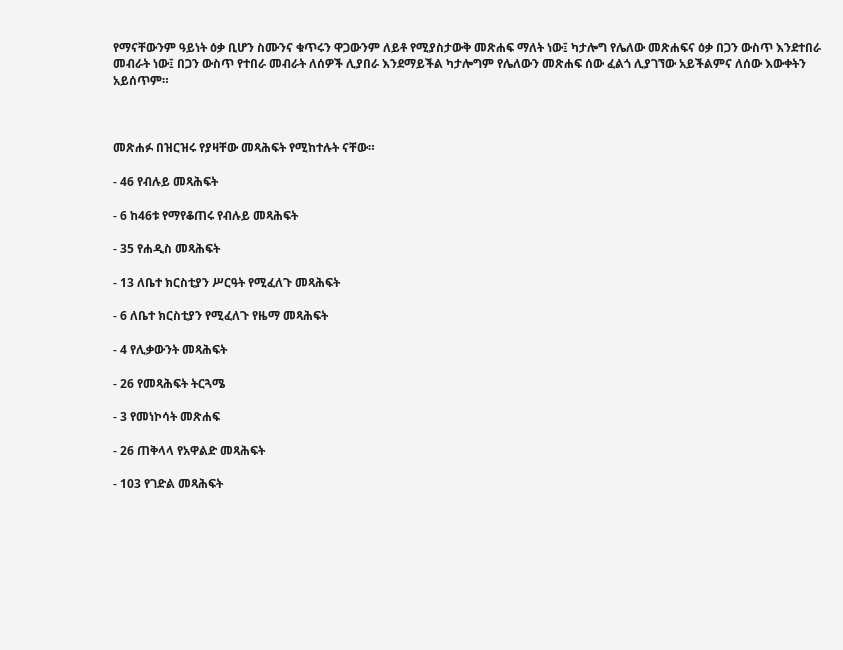የማናቸውንም ዓይነት ዕቃ ቢሆን ስሙንና ቁጥሩን ዋጋውንም ለይቶ የሚያስታውቅ መጽሐፍ ማለት ነው፤ ካታሎግ የሌለው መጽሐፍና ዕቃ በጋን ውስጥ እንደተበራ መብራት ነው፤ በጋን ውስጥ የተበራ መብራት ለሰዎች ሊያበራ እንደማይችል ካታሎግም የሌለውን መጽሐፍ ሰው ፈልጎ ሊያገኘው አይችልምና ለሰው እውቀትን አይሰጥም።



መጽሐፉ በዝርዝሩ የያዛቸው መጻሕፍት የሚከተሉት ናቸው።

- 46 የብሉይ መጻሕፍት

- 6 ከ46ቱ የማየቆጠሩ የብሉይ መጻሕፍት

- 35 የሐዲስ መጻሕፍት

- 13 ለቤተ ክርስቲያን ሥርዓት የሚፈለጉ መጻሕፍት

- 6 ለቤተ ክርስቲያን የሚፈለጉ የዜማ መጻሕፍት

- 4 የሊቃውንት መጻሕፍት

- 26 የመጻሕፍት ትርጓሜ

- 3 የመነኮሳት መጽሐፍ

- 26 ጠቅላላ የአዋልድ መጻሕፍት

- 103 የገድል መጻሕፍት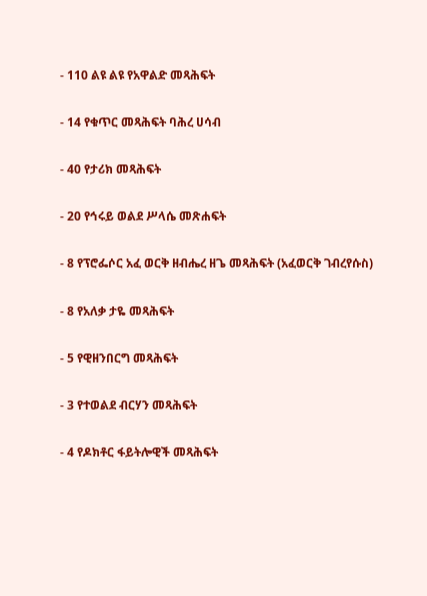- 110 ልዩ ልዩ የአዋልድ መጻሕፍት

- 14 የቁጥር መጻሕፍት ባሕረ ሀሳብ

- 40 የታሪክ መጻሕፍት

- 20 የኅሩይ ወልደ ሥላሴ መጽሐፍት

- 8 የፕሮፌሶር አፈ ወርቅ ዘብሔረ ዘጌ መጻሕፍት (አፈወርቅ ገብረየሱስ)

- 8 የአለቃ ታዬ መጻሕፍት

- 5 የዊዘንበርግ መጻሕፍት

- 3 የተወልደ ብርሃን መጻሕፍት

- 4 የዶክቶር ፋይትሎዊች መጻሕፍት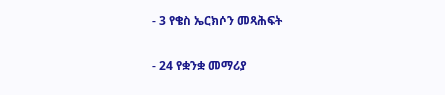- 3 የቄስ ኤርክሶን መጻሕፍት

- 24 የቋንቋ መማሪያ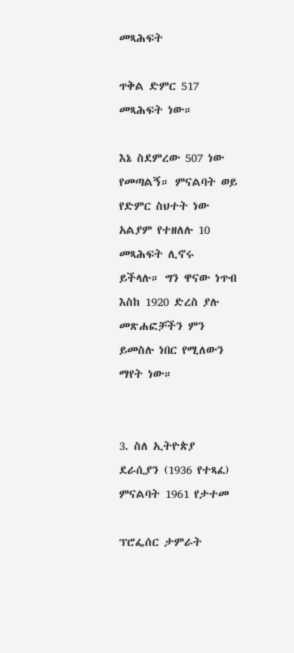መጻሕፍት

ጥቅል ድምር 517 መጻሕፍት ነው።

እኔ ስደምረው 507 ነው የመጣልኝ። ምናልባት ወይ የድምር ስህተት ነው አልያም የተዘለሉ 10 መጻሕፍት ሊኖሩ ይችላሉ። ግን ዋናው ነጥብ እስከ 1920 ድረስ ያሉ መጽሐፎቻችን ምን ይመስሉ ነበር የሚለውን ማየት ነው።


3. ስለ ኢትዮጵያ ደራሲያን (1936 የተጻፈ) ምናልባት 1961 የታተመ

ፕሮፌሰር ታምራት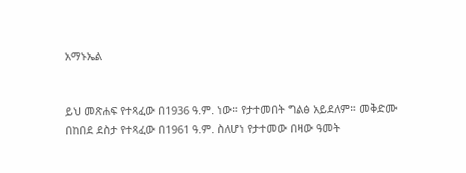አማኑኤል


ይህ መጽሐፍ የተጻፈው በ1936 ዓ.ም. ነው። የታተመበት ግልፅ አይደለም። መቅድሙ በከበደ ደስታ የተጻፈው በ1961 ዓ.ም. ስለሆነ የታተመው በዛው ዓመት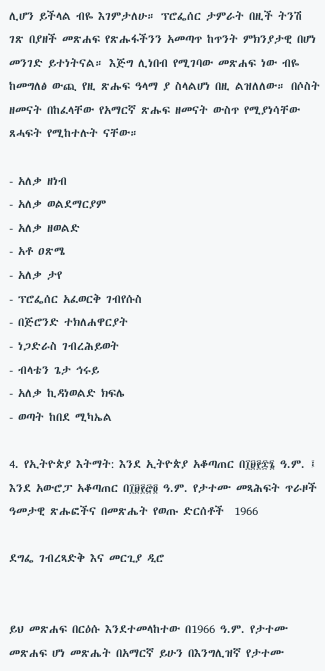ሊሆን ይችላል ብዬ እገምታለሁ። ፕሮፌሰር ታምራት በዚች ትንሽ ገጽ በያዘች መጽሐፍ የጽሑፋችንን አመጣጥ ከጥንት ምክንያታዊ በሆነ መንገድ ይተነትናል። እጅግ ሊነበብ የሚገባው መጽሐፍ ነው ብዬ ከመግለፅ ውጪ የዚ ጽሑፍ ዓላማ ያ ስላልሆነ በዚ ልዝለለው። በሶስት ዘመናት በከፈላቸው የአማርኛ ጽሑፍ ዘመናት ውስጥ የሚያነሳቸው ጸሓፍት የሚከተሉት ናቸው።

- አለቃ ዘነብ
- አለቃ ወልደማርያም
- አለቃ ዘወልድ
- አቶ ዐጽሜ
- አለቃ ታየ
- ፕሮፌሰር አፈወርቅ ገብየሱስ
- በጅሮንድ ተክለሐዋርያት
- ነጋድራስ ገብረሕይወት
- ብላቴን ጌታ ኅሩይ
- አለቃ ኪዳነወልድ ክፍሌ
- ወጣት ከበደ ሚካኤል

4. የኢትዮጵያ እትማት: እንደ ኢትዮጵያ አቆጣጠር በ፲፱፻፷፮ ዓ.ም. ፤ እንደ አውሮፓ አቆጣጠር በ፲፱፻፸፬ ዓ.ም. የታተሙ መጻሕፍት ጥራዞች ዓመታዊ ጽሑፎችና በመጽሔት የወጡ ድርሰቶች  1966

ደግፌ ገብረጻድቅ እና መርጊያ ዲሮ


ይህ መጽሐፍ በርዕሱ እንደተመላከተው በ1966 ዓ.ም. የታተሙ መጽሐፍ ሆነ መጽሔት በአማርኛ ይሁን በእንግሊዝኛ የታተሙ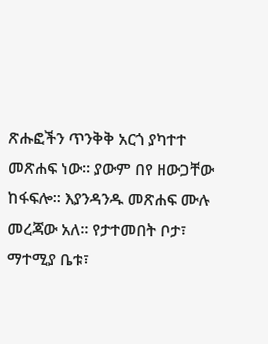ጽሑፎችን ጥንቅቅ አርጎ ያካተተ መጽሐፍ ነው። ያውም በየ ዘውጋቸው ከፋፍሎ። እያንዳንዱ መጽሐፍ ሙሉ መረጃው አለ። የታተመበት ቦታ፣ ማተሚያ ቤቱ፣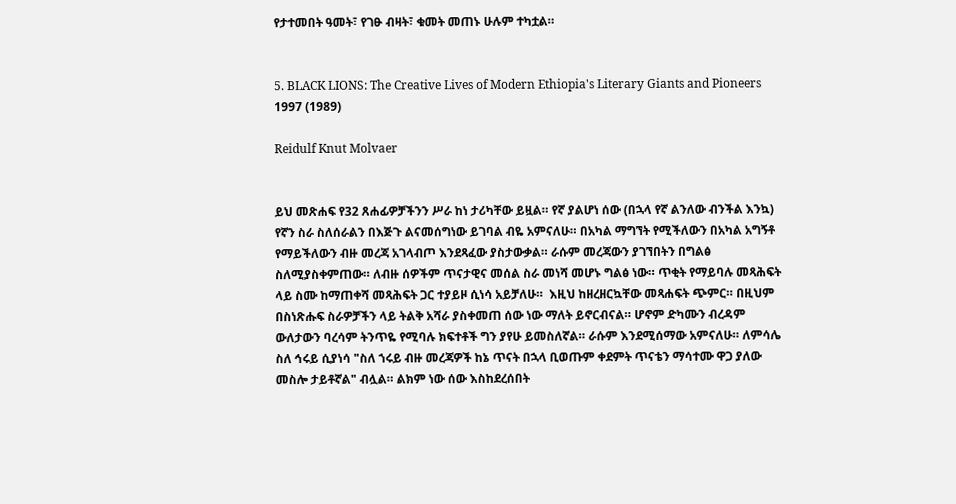የታተመበት ዓመት፣ የገፁ ብዛት፣ ቁመት መጠኑ ሁሉም ተካቷል።


5. BLACK LIONS: The Creative Lives of Modern Ethiopia's Literary Giants and Pioneers 1997 (1989)

Reidulf Knut Molvaer


ይህ መጽሐፍ የ32 ጸሐፊዎቻችንን ሥራ ከነ ታሪካቸው ይዟል። የኛ ያልሆነ ሰው (በኋላ የኛ ልንለው ብንችል እንኳ) የኛን ስራ ስለሰራልን በእጅጉ ልናመሰግነው ይገባል ብዬ አምናለሁ። በአካል ማግኘት የሚችለውን በአካል አግኝቶ የማይችለውን ብዙ መረጃ አገላብጦ እንደጻፈው ያስታውቃል። ራሱም መረጃውን ያገኘበትን በግልፅ ስለሚያስቀምጠው። ለብዙ ሰዎችም ጥናታዊና መሰል ስራ መነሻ መሆኑ ግልፅ ነው። ጥቂት የማይባሉ መጻሕፍት ላይ ስሙ ከማጠቀሻ መጻሕፍት ጋር ተያይዞ ሲነሳ አይቻለሁ።  እዚህ ከዘረዘርኳቸው መጻሐፍት ጭምር። በዚህም በስነጽሑፍ ስራዎቻችን ላይ ትልቅ አሻራ ያስቀመጠ ሰው ነው ማለት ይኖርብናል። ሆኖም ድካሙን ብረዳም ውለታውን ባረሳም ትንጥዬ የሚባሉ ክፍተቶች ግን ያየሁ ይመስለኛል። ራሱም እንደሚሰማው አምናለሁ። ለምሳሌ ስለ ኅሩይ ሲያነሳ "ስለ ኀሩይ ብዙ መረጃዎች ከኔ ጥናት በኋላ ቢወጡም ቀደምት ጥናቴን ማሳተሙ ዋጋ ያለው መስሎ ታይቶኛል" ብሏል። ልክም ነው ሰው እስከደረሰበት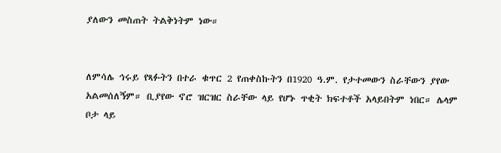ያለውን መስጠት ትልቅነትም ነው።


ለምሳሌ ኅሩይ የጻፉትን በተራ ቁጥር 2 የጠቀስኩትን በ1920 ዓ.ም. የታተመውን ስራቸውን ያየው አልመሰለኝም። ቢያየው ኖሮ ዝርዝር ስራቸው ላይ የሆኑ ጥቂት ክፍተቶች አላይበትም ነበር። ሌላም ቦታ ላይ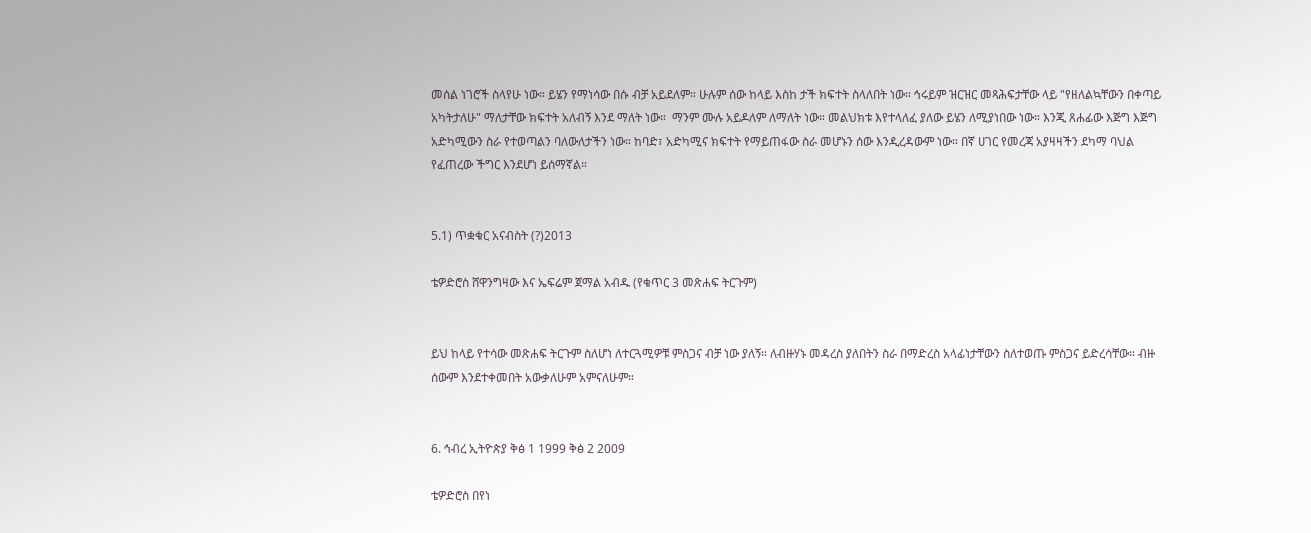መሰል ነገሮች ስላየሁ ነው። ይሄን የማነሳው በሱ ብቻ አይደለም። ሁሉም ሰው ከላይ እስከ ታች ክፍተት ስላለበት ነው። ኅሩይም ዝርዝር መጻሕፍታቸው ላይ "የዘለልኳቸውን በቀጣይ አካትታለሁ" ማለታቸው ክፍተት አለብኝ እንደ ማለት ነው።  ማንም ሙሉ አይዶለም ለማለት ነው። መልህክቱ እየተላለፈ ያለው ይሄን ለሚያነበው ነው። እንጂ ጸሐፊው እጅግ እጅግ አድካሚውን ስራ የተወጣልን ባለውለታችን ነው። ከባድ፣ አድካሚና ክፍተት የማይጠፋው ስራ መሆኑን ሰው እንዲረዳውም ነው። በኛ ሀገር የመረጃ አያዛዛችን ደካማ ባህል የፈጠረው ችግር እንደሆነ ይሰማኛል።


5.1) ጥቋቁር አናብስት (?)2013

ቴዎድሮስ ሸዋንግዛው እና ኤፍሬም ጀማል አብዱ (የቁጥር 3 መጽሐፍ ትርጉም)


ይህ ከላይ የተሳው መጽሐፍ ትርጉም ስለሆነ ለተርጓሚዎቹ ምስጋና ብቻ ነው ያለኝ። ለብዙሃኑ መዳረስ ያለበትን ስራ በማድረስ አላፊነታቸውን ስለተወጡ ምስጋና ይድረሳቸው። ብዙ ሰውም እንደተቀመበት አውቃለሁም አምናለሁም።


6. ኅብረ ኢትዮጵያ ቅፅ 1 1999 ቅፅ 2 2009

ቴዎድሮስ በየነ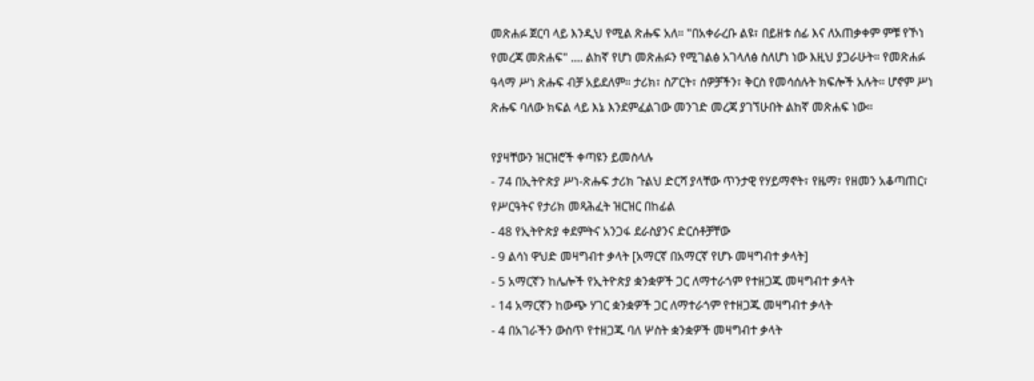መጽሐፉ ጀርባ ላይ እንዲህ የሚል ጽሑፍ አለ። "በአቀራረቡ ልዩ፣ በይዘቱ ሰፊ እና ለአጠቃቀም ምቹ የኾነ የመረጃ መጽሐፍ" .... ልከኛ የሆነ መጽሐፉን የሚገልፅ አገላለፅ ስለሆነ ነው እዚህ ያጋራሁት። የመጽሐፉ ዓላማ ሥነ ጽሑፍ ብቻ አይደለም። ታሪክ፣ ስፖርት፣ ሰዎቻችን፣ ቅርስ የመሳሰሉት ክፍሎች አሉት። ሆኖም ሥነ ጽሑፍ ባለው ክፍል ላይ እኔ እንደምፈልገው መንገድ መረጃ ያገኘሁበት ልከኛ መጽሐፍ ነው።

የያዛቸውን ዝርዝሮች ቀጣዩን ይመስላሉ
- 74 በኢትዮጵያ ሥነ-ጽሑፍ ታሪክ ጉልህ ድርሻ ያላቸው ጥንታዊ የሃይማኖት፣ የዜማ፣ የዘመን አቆጣጠር፣ የሥርዓትና የታሪክ መጻሕፈት ዝርዝር በከፊል
- 48 የኢትዮጵያ ቀደምትና አንጋፋ ደራስያንና ድርሰቶቻቸው
- 9 ልሳነ ዋህድ መዛግብተ ቃላት [አማርኛ በአማርኛ የሆኑ መዛግብተ ቃላት]
- 5 አማርኛን ከሌሎች የኢትዮጵያ ቋንቋዎች ጋር ለማተራጎም የተዘጋጁ መዛግብተ ቃላት
- 14 አማርኛን ከውጭ ሃገር ቋንቋዎች ጋር ለማተራጎም የተዘጋጁ መዛግብተ ቃላት
- 4 በአገራችን ውስጥ የተዘጋጁ ባለ ሦስት ቋንቋዎች መዛግብተ ቃላት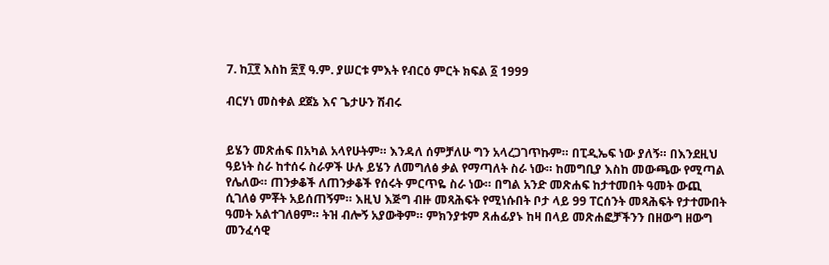7. ከ፲፻ እስከ ፳፻ ዓ.ም. ያሠርቱ ምእት የብርዕ ምርት ክፍል ፩ 1999

ብርሃነ መስቀል ደጀኔ እና ጌታሁን ሽብሩ


ይሄን መጽሐፍ በአካል አላየሁትም። እንዳለ ሰምቻለሁ ግን አላረጋገጥኩም። በፒዲኤፍ ነው ያለኝ። በእንደዚህ ዓይነት ስራ ከተሰሩ ስራዎች ሁሉ ይሄን ለመግለፅ ቃል የማጣለት ስራ ነው። ከመግቢያ እስከ መውጫው የሚጣል የሌለው። ጠንቃቆች ለጠንቃቆች የሰሩት ምርጥዬ ስራ ነው። በግል አንድ መጽሐፍ ከታተመበት ዓመት ውጪ ሲገለፅ ምቾት አይሰጠኝም። እዚህ እጅግ ብዙ መጻሕፍት የሚነሱበት ቦታ ላይ 99 ፐርሰንት መጻሕፍት የታተሙበት ዓመት አልተገለፀም። ትዝ ብሎኝ አያውቅም። ምክንያቱም ጸሐፊያኑ ከዛ በላይ መጽሐፎቻችንን በዘውግ ዘውግ መንፈሳዊ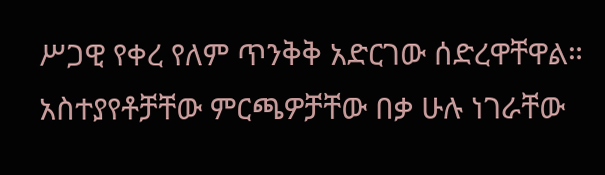ሥጋዊ የቀረ የለም ጥንቅቅ አድርገው ሰድረዋቸዋል። አስተያየቶቻቸው ምርጫዎቻቸው በቃ ሁሉ ነገራቸው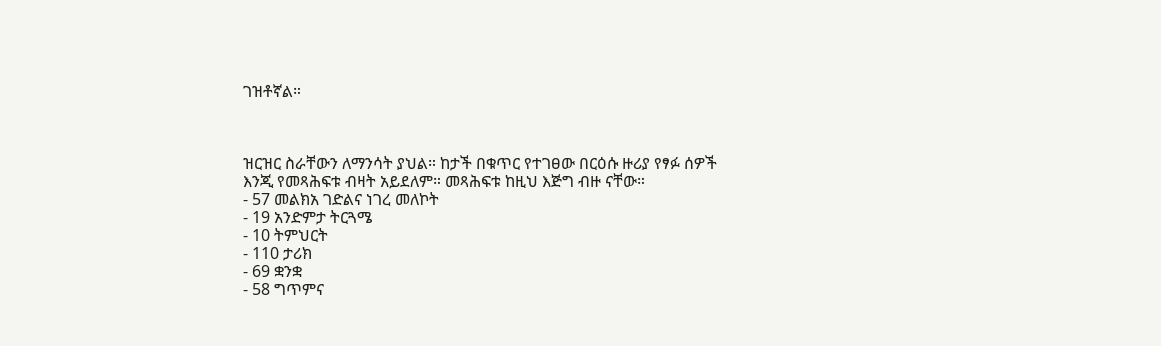ገዝቶኛል።



ዝርዝር ስራቸውን ለማንሳት ያህል። ከታች በቁጥር የተገፀው በርዕሱ ዙሪያ የፃፉ ሰዎች እንጂ የመጻሕፍቱ ብዛት አይደለም። መጻሕፍቱ ከዚህ እጅግ ብዙ ናቸው።
- 57 መልክአ ገድልና ነገረ መለኮት
- 19 አንድምታ ትርጓሜ
- 10 ትምህርት
- 110 ታሪክ
- 69 ቋንቋ
- 58 ግጥምና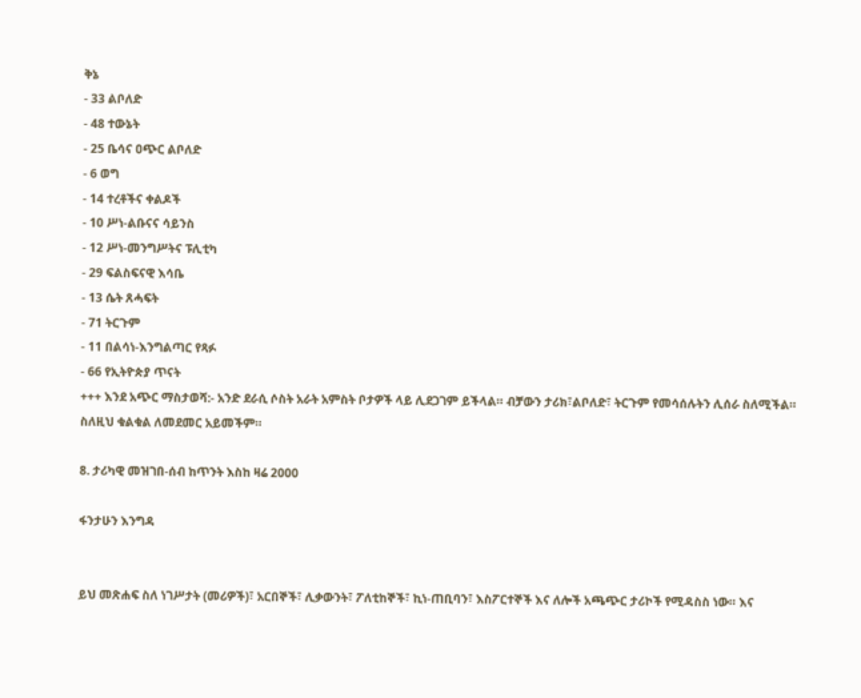ቅኔ
- 33 ልቦለድ
- 48 ተውኔት
- 25 ቤሳና ዐጭር ልቦለድ
- 6 ወግ
- 14 ተረቶችና ቀልዶች
- 10 ሥነ-ልቡናና ሳይንስ
- 12 ሥነ-መንግሥትና ፑሊቲካ
- 29 ፍልስፍናዊ እሳቤ
- 13 ሴት ጸሓፍት
- 71 ትርጉም
- 11 በልሳነ-እንግልጣር የጻፉ
- 66 የኢትዮጵያ ጥናት
+++ እንደ አጭር ማስታወሻ:- አንድ ደራሲ ሶስት አራት አምስት ቦታዎች ላይ ሊደጋገም ይችላል። ብቻውን ታሪክ፣ልቦለድ፣ ትርጉም የመሳሰሉትን ሊሰራ ስለሚችል። ስለዚህ ቁልቁል ለመደመር አይመችም።

8. ታሪካዊ መዝገበ-ሰብ ከጥንት እስከ ዛሬ 2000

ፋንታሁን እንግዳ


ይህ መጽሐፍ ስለ ነገሥታት (መሪዎች)፣ አርበኞች፣ ሊቃውንት፣ ፖለቲከኞች፣ ኪነ-ጠቢባን፣ እስፖርተኞች እና ለሎች አጫጭር ታሪኮች የሚዳስስ ነው። እና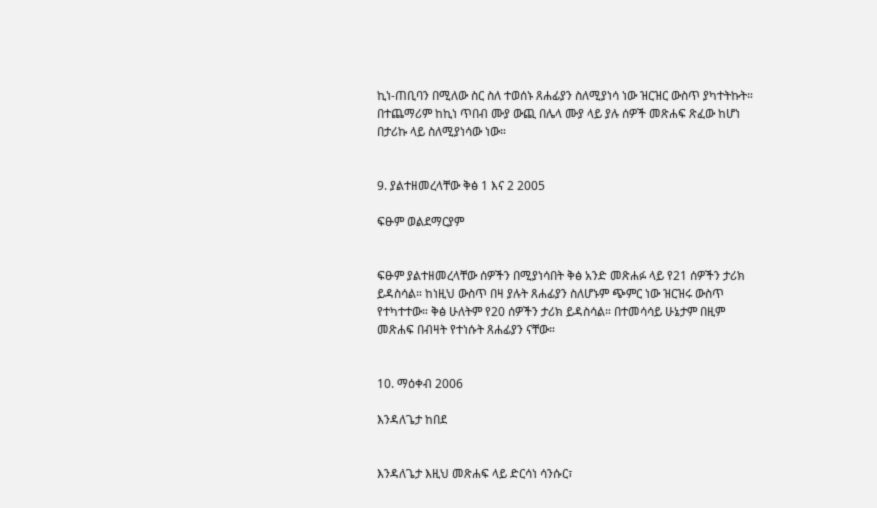ኪነ-ጠቢባን በሚለው ስር ስለ ተወሰኑ ጸሐፊያን ስለሚያነሳ ነው ዝርዝር ውስጥ ያካተትኩት። በተጨማሪም ከኪነ ጥበብ ሙያ ውጪ በሌላ ሙያ ላይ ያሉ ሰዎች መጽሐፍ ጽፈው ከሆነ በታሪኩ ላይ ስለሚያነሳው ነው።


9. ያልተዘመረላቸው ቅፅ 1 እና 2 2005

ፍፁም ወልደማርያም


ፍፁም ያልተዘመረላቸው ሰዎችን በሚያነሳበት ቅፅ አንድ መጽሐፉ ላይ የ21 ሰዎችን ታሪክ ይዳስሳል። ከነዚህ ውስጥ በዛ ያሉት ጸሐፊያን ስለሆኑም ጭምር ነው ዝርዝሩ ውስጥ የተካተተው። ቅፅ ሁለትም የ20 ሰዎችን ታሪክ ይዳስሳል። በተመሳሳይ ሁኔታም በዚም መጽሐፍ በብዛት የተነሱት ጸሐፊያን ናቸው።


10. ማዕቀብ 2006

እንዳለጌታ ከበደ


እንዳለጌታ እዚህ መጽሐፍ ላይ ድርሳነ ሳንሱር፣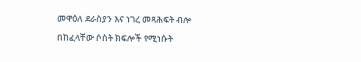መዋዕለ ደራስያን እና ነገረ መጻሕፍት ብሎ በከፈላቸው ሶስት ክፍሎች የሚነሱት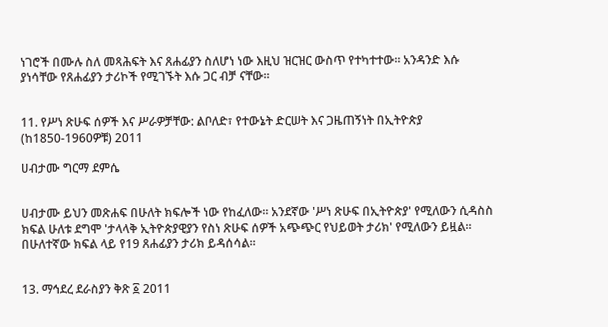ነገሮች በሙሉ ስለ መጻሕፍት እና ጸሐፊያን ስለሆነ ነው እዚህ ዝርዝር ውስጥ የተካተተው። አንዳንድ እሱ ያነሳቸው የጸሐፊያን ታሪኮች የሚገኙት እሱ ጋር ብቻ ናቸው።


11. የሥነ ጽሁፍ ሰዎች እና ሥራዎቻቸው: ልቦለድ፣ የተውኔት ድርሠት እና ጋዜጠኝነት በኢትዮጵያ (ከ1850-1960ዎቹ) 2011

ሀብታሙ ግርማ ደምሴ


ሀብታሙ ይህን መጽሐፍ በሁለት ክፍሎች ነው የከፈለው። አንደኛው 'ሥነ ጽሁፍ በኢትዮጵያ' የሚለውን ሲዳስስ ክፍል ሁለቱ ደግሞ 'ታላላቅ ኢትዮጵያዊያን የስነ ጽሁፍ ሰዎች አጭጭር የህይወት ታሪክ' የሚለውን ይዟል። በሁለተኛው ክፍል ላይ የ19 ጸሐፊያን ታሪክ ይዳሰሳል።


13. ማኅደረ ደራስያን ቅጽ ፩ 2011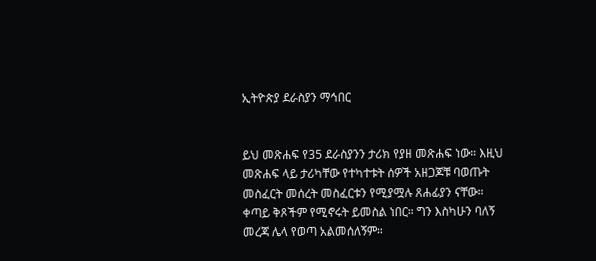ኢትዮጵያ ደራስያን ማኅበር


ይህ መጽሐፍ የ35 ደራስያንን ታሪክ የያዘ መጽሐፍ ነው። እዚህ መጽሐፍ ላይ ታሪካቸው የተካተቱት ሰዎች አዘጋጆቹ ባወጡት መስፈርት መሰረት መስፈርቱን የሚያሟሉ ጸሐፊያን ናቸው። ቀጣይ ቅጾችም የሚኖሩት ይመስል ነበር። ግን እስካሁን ባለኝ መረጃ ሌላ የወጣ አልመሰለኝም።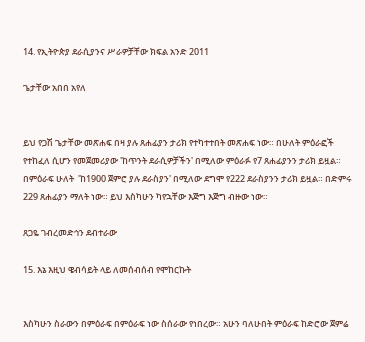14. የኢትዮጵያ ደራሲያንና ሥራዎቻቸው ክፍል አንድ 2011

ጌታቸው አበበ አየለ


ይህ የጋሽ ጌታቸው መጽሐፍ በዛ ያሉ ጸሐፊያን ታሪክ የተካተተበት መጽሐፍ ነው። በሁለት ምዕራፎች የተከፈለ ሲሆን የመጀመሪያው 'ከጥንት ደራሲዎቻችን' በሚለው ምዕራፉ የ7 ጸሐፊያንን ታሪክ ይዟል። በምዕራፍ ሁለት  'ከ1900 ጀምሮ ያሉ ደራስያን' በሚለው ደግሞ የ222 ደራስያንን ታሪክ ይዟል። በድምሩ 229 ጸሐፊያን ማለት ነው። ይህ እስካሁን ካየኋቸው እጅግ እጅግ ብዙው ነው።

ጸጋዬ ገብረመድኅን ደብተራው

15. እኔ እዚህ ዌብሳይት ላይ ለመሰብሰብ የሞከርኩት


እስካሁን ስራውን በምዕራፍ በምዕራፍ ነው ስሰራው የነበረው። አሁን ባለሁበት ምዕራፍ ከድሮው ጀምሬ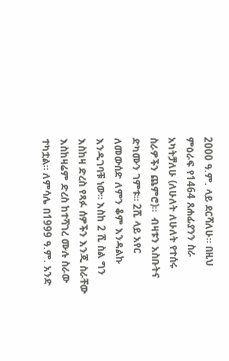2000 ዓ.ም. ላይ ደርሻለሁ። በዚህ ምዕራፍ የ1464 ጸሐፊያንን ስራ አካትቻለሁ (ለሁለት ለሁለት የተሰሩ ስራዎችን ጨምሮ)።  ብዛቱን አስቡትና ድካሙን ገምቱ። 2ሺ ላይ አየር ለመውሰድ ለምን ቆም እንዳልኩ እንዲገባቹ ነው። እስከ 2 ሺ ስል ግን እስከዛ ድረስ የጻፉ ሰዎችን እንጂ ስራቸው እስከዛሬም ድረስ ከተሻገረ ሙሉ ስራው ተካቷል። ለምሳሌ በ1999 ዓ.ም. አንድ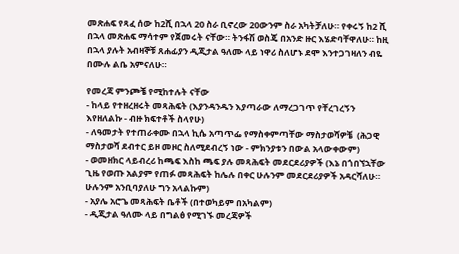መጽሐፍ የጻፈ ሰው ከ2ሺ በኋላ 20 ስራ ቢኖረው 20ውንም ስራ አካትቻለሁ። የቀሩኝ ከ2 ሺ በኋላ መጽሐፍ ማሳተም የጀመሩት ናቸው። ትንፋሽ ወስጄ በአንድ ዙር እሄድባቸዋለሁ። ከዚ በኋላ ያሉት አብዛኞቹ ጸሐፊያን ዲጂታል ዓለሙ ላይ ነዋሪ ስለሆኑ ደሞ እንተጋገዛለን ብዬ በሙሉ ልቤ አምናለሁ።

የመረጃ ምንጮቼ የሚከተሉት ናቸው
- ከላይ የተዘረዘሩት መጻሕፍት (እያንዳንዱን እያጣራው ለማረጋገጥ የቸረገረኝን እየዘለልኩ - ብዙ ክፍተቶች ስላየሁ)
- ለዓመታት የተጠራቀሙ በኋላ ኪሴ አጣጥፌ የማስቀምጣቸው ማስታወሻዎቼ  (ሕጋዊ ማስታወሻ ደብተር ይዞ መዞር ስለሚደብረኝ ነው - ምክንያቱን በውል አላውቀውም)
- ወመዘክር ላይብረሪ ከጫፍ እስከ ጫፍ ያሉ መጻሕፍት መደርደሪያዎች (እኔ በጎበኘኋቸው ጊዜ የወጡ አልያም የጠፉ መጻሕፍት ከሌሉ በቀር ሁሉንም መደርደሪያዎች አዳርሻለሁ። ሁሉንም አንቢባያለሁ ግን አላልኩም)
- አያሌ አሮጌ መጻሕፍት ቤቶች (በተወካይም በአካልም)
- ዲጂታል ዓለሙ ላይ በግልፅ የሚገኙ መረጃዎች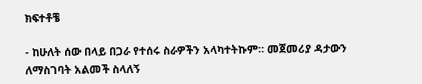ክፍተቶቼ

- ከሁለት ሰው በላይ በጋራ የተሰሩ ስራዎችን አላካተትኩም። መጀመሪያ ዳታውን ለማስገባት አልመች ስላለኝ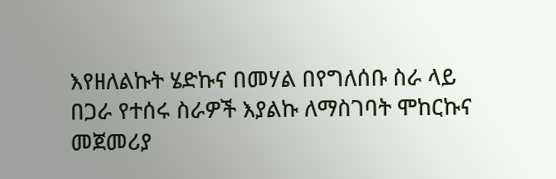እየዘለልኩት ሄድኩና በመሃል በየግለሰቡ ስራ ላይ በጋራ የተሰሩ ስራዎች እያልኩ ለማስገባት ሞከርኩና መጀመሪያ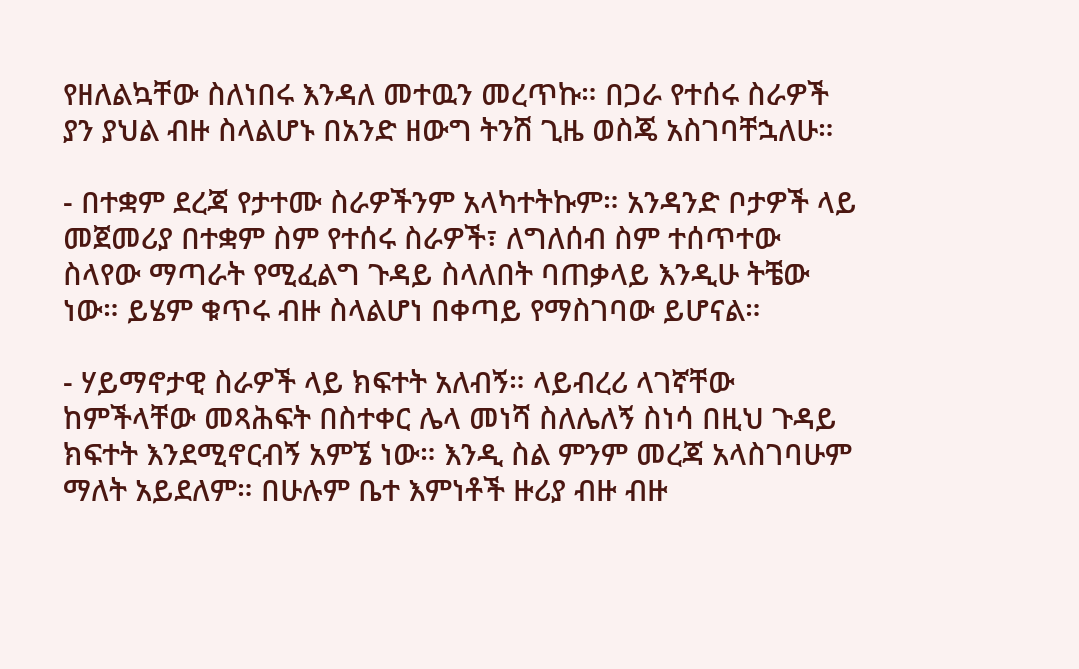የዘለልኳቸው ስለነበሩ እንዳለ መተዉን መረጥኩ። በጋራ የተሰሩ ስራዎች ያን ያህል ብዙ ስላልሆኑ በአንድ ዘውግ ትንሽ ጊዜ ወስጄ አስገባቸኋለሁ።

- በተቋም ደረጃ የታተሙ ስራዎችንም አላካተትኩም። አንዳንድ ቦታዎች ላይ መጀመሪያ በተቋም ስም የተሰሩ ስራዎች፣ ለግለሰብ ስም ተሰጥተው ስላየው ማጣራት የሚፈልግ ጉዳይ ስላለበት ባጠቃላይ እንዲሁ ትቼው ነው። ይሄም ቁጥሩ ብዙ ስላልሆነ በቀጣይ የማስገባው ይሆናል።

- ሃይማኖታዊ ስራዎች ላይ ክፍተት አለብኝ። ላይብረሪ ላገኛቸው ከምችላቸው መጻሕፍት በስተቀር ሌላ መነሻ ስለሌለኝ ስነሳ በዚህ ጉዳይ ክፍተት እንደሚኖርብኝ አምኜ ነው። እንዲ ስል ምንም መረጃ አላስገባሁም ማለት አይደለም። በሁሉም ቤተ እምነቶች ዙሪያ ብዙ ብዙ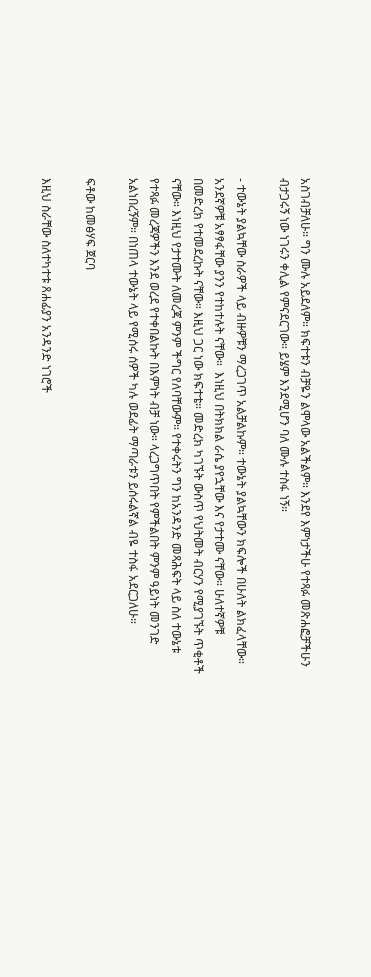አስገብቻለሁ። ግን ሙሉ አይደለም። ክፍተቱን ብቻዬን ልሞላው አልችልም። እንደየ እምነታችሁ የተጻፉ መጽሐፎቻችሁን ብታጋሩኝ ነው ነገሩን ቀሊል የምናደርገው። ይሄም እንደሚሆን ባለ ሙሉ ተስፋ ነኝ።

- ተውኔት ያልኳቸው ስራዎች ላይ ብዙዎቹን ማረጋገጥ አልቻልኩም። ተውኔት ያልኳቸውን ክፍሎች በሁለት ልክፈላቸው። አንደኛዎቹ አፃፃፋቸው ያንን የተከተሉት ናቸው።  እነዚህ በትክክል ራሴ ያየኋቸው እና የታተሙ ናቸው። ሁለተኛዎቹ በመድረክ የተመደረኩት ናቸው። እዚህ ጋር ነው ክፍተቴ። መድረክ ካገኙት ውስጥ የህትመት ብርሃን የሚያገኙት ጥቂቶች ናቸው። እነዚህ የታተሙት ለመረጃ ምንም ችግር የለባቸውም። የተቀሩትን ግን ከአንዳንድ መጻሕፍት ላይ ስለ ተውኔቱ የተጻፉ መረጃዎችን እንደ ወረደ የተቀበልኩት በእምነት ብቻ ነው። ላረጋግጥበት የምችልበት ምንም ዓይነት መንገድ አልነበረኝም። በነጠላ ተውኔት ላይ የሚሰሩ ሰዎች ካሉ ወደፊት ማጣራቱን ይሰሩልኛል ብዬ ተስፋ አደርጋለሁ።

ፍቶው ከመፅሃፍ ጀርባ

እዚህ ስራቸው ስለተካተቱ ጸሐፊያን አንዳንድ ነገሮች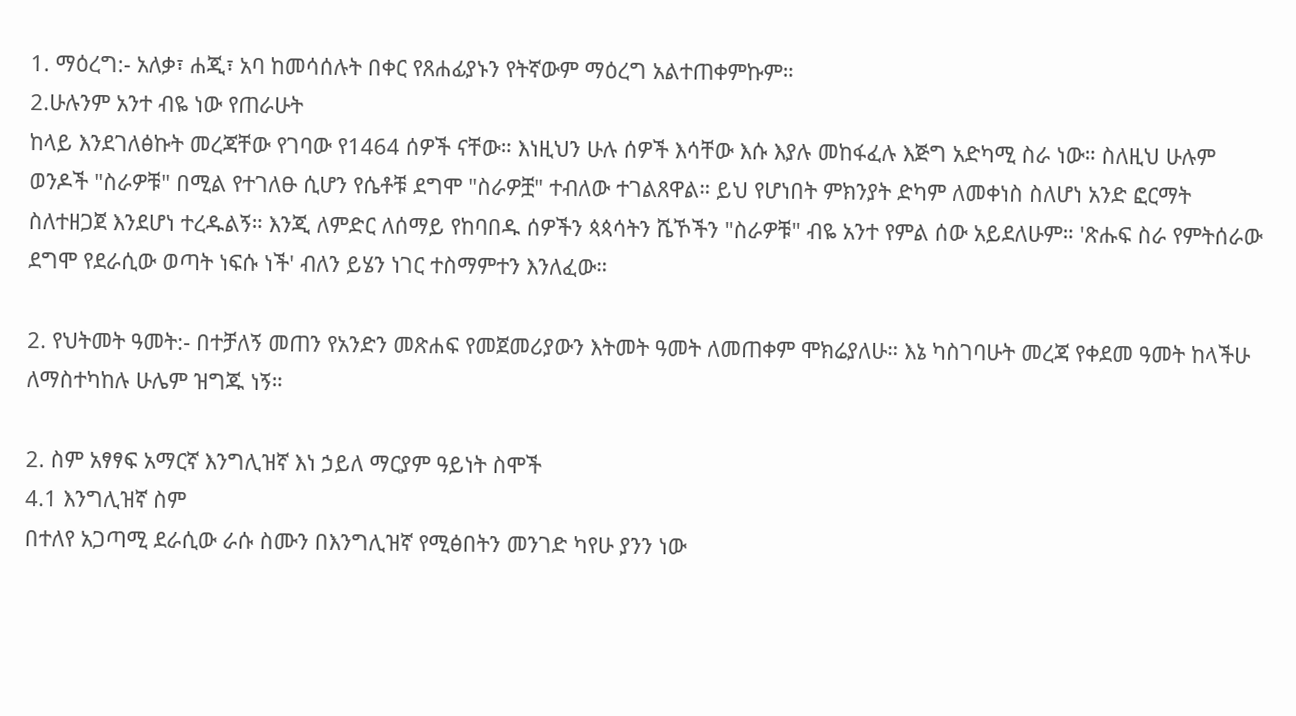1. ማዕረግ:- አለቃ፣ ሐጂ፣ አባ ከመሳሰሉት በቀር የጸሐፊያኑን የትኛውም ማዕረግ አልተጠቀምኩም።
2.ሁሉንም አንተ ብዬ ነው የጠራሁት
ከላይ እንደገለፅኩት መረጃቸው የገባው የ1464 ሰዎች ናቸው። እነዚህን ሁሉ ሰዎች እሳቸው እሱ እያሉ መከፋፈሉ እጅግ አድካሚ ስራ ነው። ስለዚህ ሁሉም ወንዶች "ስራዎቹ" በሚል የተገለፁ ሲሆን የሴቶቹ ደግሞ "ስራዎቿ" ተብለው ተገልጸዋል። ይህ የሆነበት ምክንያት ድካም ለመቀነስ ስለሆነ አንድ ፎርማት ስለተዘጋጀ እንደሆነ ተረዱልኝ። እንጂ ለምድር ለሰማይ የከባበዱ ሰዎችን ጳጳሳትን ሼኾችን "ስራዎቹ" ብዬ አንተ የምል ሰው አይደለሁም። 'ጽሑፍ ስራ የምትሰራው ደግሞ የደራሲው ወጣት ነፍሱ ነች' ብለን ይሄን ነገር ተስማምተን እንለፈው።

2. የህትመት ዓመት:- በተቻለኝ መጠን የአንድን መጽሐፍ የመጀመሪያውን እትመት ዓመት ለመጠቀም ሞክሬያለሁ። እኔ ካስገባሁት መረጃ የቀደመ ዓመት ከላችሁ ለማስተካከሉ ሁሌም ዝግጁ ነኝ።

2. ስም አፃፃፍ አማርኛ እንግሊዝኛ እነ ኃይለ ማርያም ዓይነት ስሞች
4.1 እንግሊዝኛ ስም
በተለየ አጋጣሚ ደራሲው ራሱ ስሙን በእንግሊዝኛ የሚፅበትን መንገድ ካየሁ ያንን ነው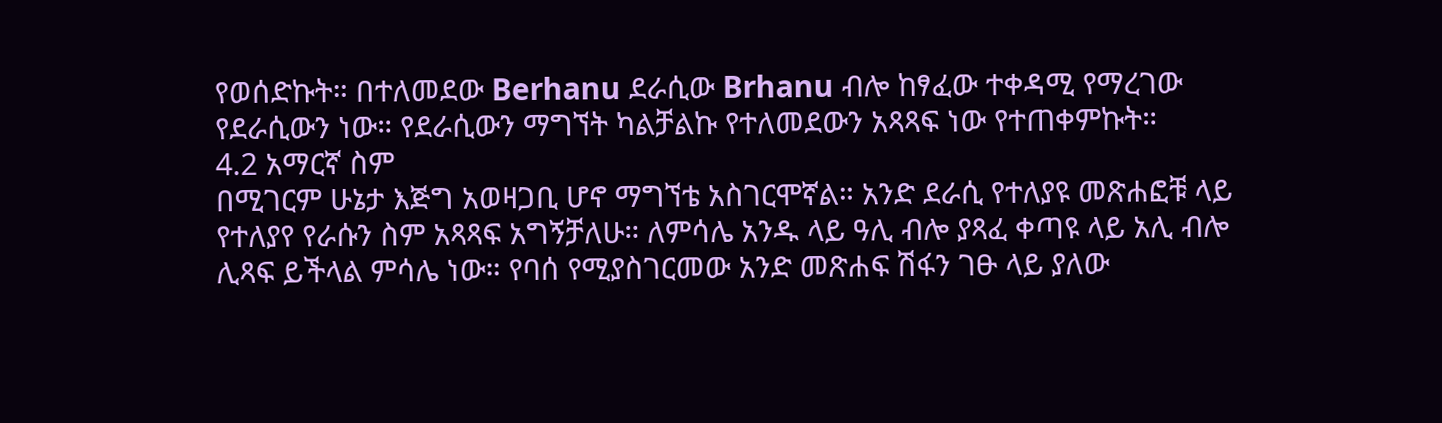የወሰድኩት። በተለመደው Berhanu ደራሲው Brhanu ብሎ ከፃፈው ተቀዳሚ የማረገው የደራሲውን ነው። የደራሲውን ማግኘት ካልቻልኩ የተለመደውን አጻጻፍ ነው የተጠቀምኩት።
4.2 አማርኛ ስም
በሚገርም ሁኔታ እጅግ አወዛጋቢ ሆኖ ማግኘቴ አስገርሞኛል። አንድ ደራሲ የተለያዩ መጽሐፎቹ ላይ የተለያየ የራሱን ስም አጻጻፍ አግኝቻለሁ። ለምሳሌ አንዱ ላይ ዓሊ ብሎ ያጻፈ ቀጣዩ ላይ አሊ ብሎ ሊጻፍ ይችላል ምሳሌ ነው። የባሰ የሚያስገርመው አንድ መጽሐፍ ሽፋን ገፁ ላይ ያለው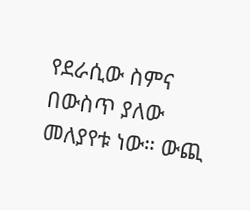የደራሲው ስምና በውስጥ ያለው መለያየቱ ነው። ውጪ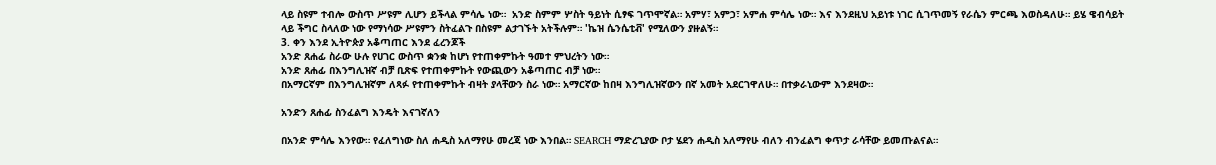ላይ ስዩም ተብሎ ውስጥ ሥዩም ሊሆን ይችላል ምሳሌ ነው።  አንድ ስምም ሦስት ዓይነት ሲፃፍ ገጥሞኛል። አምሃ፣ አምኃ፣ አምሐ ምሳሌ ነው። እና እንደዚህ አይነቱ ነገር ሲገጥመኝ የራሴን ምርጫ እወስዳለሁ። ይሄ ዌብሳይት ላይ ችግር ስላለው ነው የማነሳው ሥዩምን ስትፈልጉ በስዩም ልታገኙት አትችሉም። 'ኬዝ ሴንሴቲቭ' የሚለውን ያዙልኝ።
3. ቀን እንደ ኢትዮጵያ አቆጣጠር እንደ ፈረንጆች
አንድ ጸሐፊ ስራው ሁሉ የሀገር ውስጥ ቋንቋ ከሆነ የተጠቀምኩት ዓመተ ምህረትን ነው።
አንድ ጸሐፊ በእንግሊዝኛ ብቻ ቢጽፍ የተጠቀምኩት የውጪውን አቆጣጠር ብቻ ነው።
በአማርኛም በእንግሊዝኛም ለጻፉ የተጠቀምኩት ብዛት ያላቸውን ስራ ነው። አማርኛው ከበዛ እንግሊዝኛውን በኛ አመት አደርገዋለሁ። በተቃራኒውም እንደዛው።

አንድን ጸሐፊ ስንፈልግ እንዴት እናገኛለን

በአንድ ምሳሌ እንየው። የፈለግነው ስለ ሐዲስ አለማየሁ መረጃ ነው እንበል። SEARCH ማድረጊያው ቦታ ሄደን ሐዲስ አለማየሁ ብለን ብንፈልግ ቀጥታ ራሳቸው ይመጡልናል።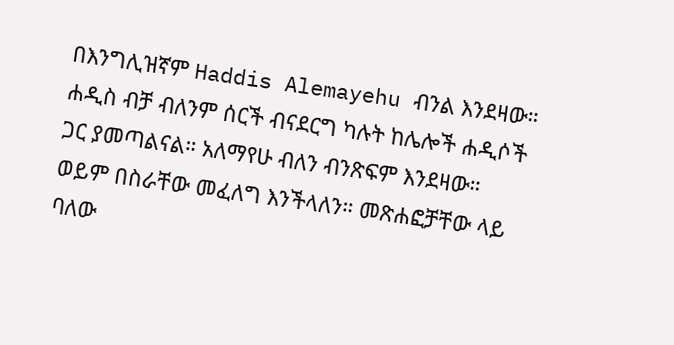በእንግሊዝኛም Haddis Alemayehu ብንል እንደዛው። ሐዲስ ብቻ ብለንም ሰርች ብናደርግ ካሉት ከሌሎች ሐዲሶች ጋር ያመጣልናል። አለማየሁ ብለን ብንጽፍም እንደዛው። ወይም በስራቸው መፈለግ እንችላለን። መጽሐፎቻቸው ላይ ባለው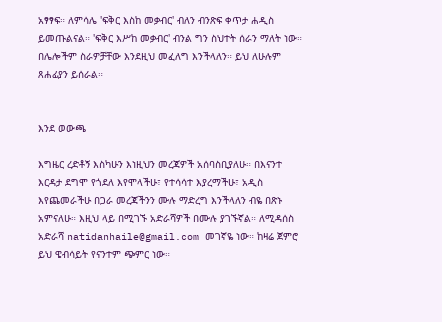አፃፃፍ። ለምሳሌ 'ፍቅር እስከ መቃብር' ብለን ብንጽፍ ቀጥታ ሐዲስ ይመጡልናል። 'ፍቅር እሥከ መቃብር' ብንል ግን ስህተት ሰራን ማለት ነው። በሌሎችም ስራዎቻቸው እንደዚህ መፈለግ እንችላለን። ይህ ለሁሉም ጸሐፊያን ይሰራል።


እንደ ወውጫ

እግዜር ረድቶኝ እስካሁን እነዚህን መረጃዎች አሰባስቢያለሁ። በእናንተ እርዳታ ደግሞ የጎደለ እየሞላችሁ፣ የተሳሳተ እያረማችሁ፣ አዲስ እየጨመራችሁ በጋራ መረጃችንን ሙሉ ማድረግ እንችላለን ብዬ በጽኑ አምናለሁ። እዚህ ላይ በሚገኙ አድራሻዎች በሙሉ ያገኙኛል። ለሚዳሰስ አድራሻ natidanhaile@gmail.com መገኛዬ ነው። ከዛሬ ጀምሮ ይህ ዌብሳይት የናንተም ጭምር ነው።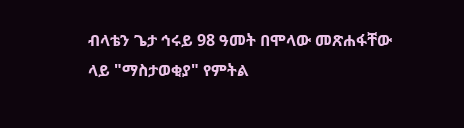ብላቴን ጌታ ኅሩይ 98 ዓመት በሞላው መጽሐፋቸው ላይ "ማስታወቂያ" የምትል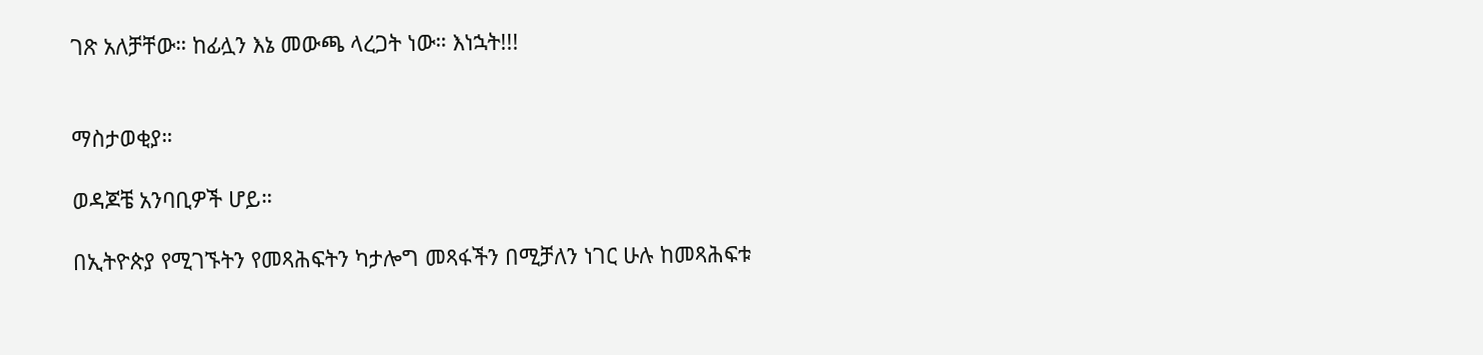ገጽ አለቻቸው። ከፊሏን እኔ መውጫ ላረጋት ነው። እነኋት!!!


ማስታወቂያ።

ወዳጆቼ አንባቢዎች ሆይ።

በኢትዮጵያ የሚገኙትን የመጻሕፍትን ካታሎግ መጻፋችን በሚቻለን ነገር ሁሉ ከመጻሕፍቱ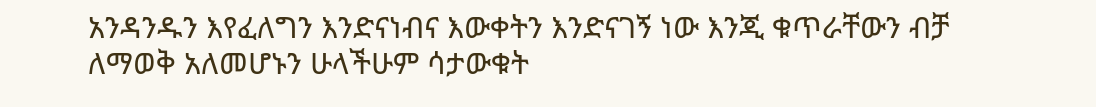አንዳንዱን እየፈለግን እንድናነብና እውቀትን እንድናገኝ ነው እንጂ ቁጥራቸውን ብቻ ለማወቅ አለመሆኑን ሁላችሁም ሳታውቁት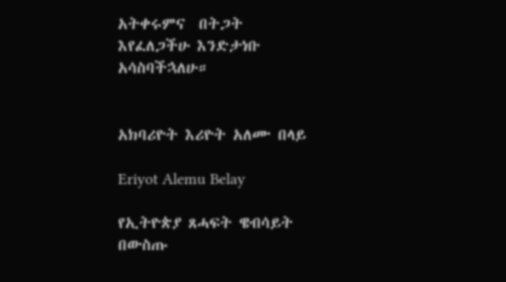አትቀሩምና  በትጋት እየፈለጋችሁ እንድታነቡ አሳስባችኋለሁ።


አክባሪዮት እሪዮት አለሙ በላይ

Eriyot Alemu Belay

የኢትዮጵያ ጸሓፍት ዌብሳይት በውስጡ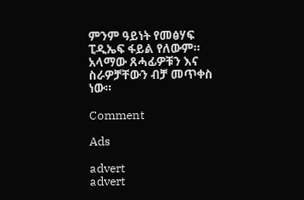ምንም ዓይነት የመፅሃፍ ፒዲኤፍ ፋይል የለውም። አላማው ጸሓፊዎቹን እና ስራዎቻቸውን ብቻ መጥቀስ ነው።

Comment

Ads

advert
advert